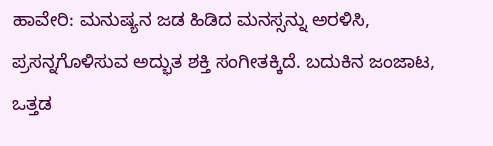ಹಾವೇರಿ: ಮನುಷ್ಯನ ಜಡ ಹಿಡಿದ ಮನಸ್ಸನ್ನು ಅರಳಿಸಿ, ಪ್ರಸನ್ನಗೊಳಿಸುವ ಅದ್ಭುತ ಶಕ್ತಿ ಸಂಗೀತಕ್ಕಿದೆ. ಬದುಕಿನ ಜಂಜಾಟ, ಒತ್ತಡ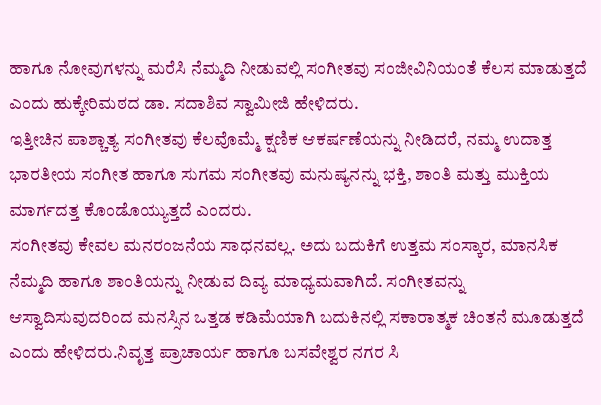ಹಾಗೂ ನೋವುಗಳನ್ನು ಮರೆಸಿ ನೆಮ್ಮದಿ ನೀಡುವಲ್ಲಿ ಸಂಗೀತವು ಸಂಜೀವಿನಿಯಂತೆ ಕೆಲಸ ಮಾಡುತ್ತದೆ ಎಂದು ಹುಕ್ಕೇರಿಮಠದ ಡಾ. ಸದಾಶಿವ ಸ್ವಾಮೀಜಿ ಹೇಳಿದರು.
ಇತ್ತೀಚಿನ ಪಾಶ್ಚಾತ್ಯ ಸಂಗೀತವು ಕೆಲವೊಮ್ಮೆ ಕ್ಷಣಿಕ ಆಕರ್ಷಣೆಯನ್ನು ನೀಡಿದರೆ, ನಮ್ಮ ಉದಾತ್ತ ಭಾರತೀಯ ಸಂಗೀತ ಹಾಗೂ ಸುಗಮ ಸಂಗೀತವು ಮನುಷ್ಯನನ್ನು ಭಕ್ತಿ, ಶಾಂತಿ ಮತ್ತು ಮುಕ್ತಿಯ ಮಾರ್ಗದತ್ತ ಕೊಂಡೊಯ್ಯುತ್ತದೆ ಎಂದರು.
ಸಂಗೀತವು ಕೇವಲ ಮನರಂಜನೆಯ ಸಾಧನವಲ್ಲ. ಅದು ಬದುಕಿಗೆ ಉತ್ತಮ ಸಂಸ್ಕಾರ, ಮಾನಸಿಕ ನೆಮ್ಮದಿ ಹಾಗೂ ಶಾಂತಿಯನ್ನು ನೀಡುವ ದಿವ್ಯ ಮಾಧ್ಯಮವಾಗಿದೆ. ಸಂಗೀತವನ್ನು ಆಸ್ವಾದಿಸುವುದರಿಂದ ಮನಸ್ಸಿನ ಒತ್ತಡ ಕಡಿಮೆಯಾಗಿ ಬದುಕಿನಲ್ಲಿ ಸಕಾರಾತ್ಮಕ ಚಿಂತನೆ ಮೂಡುತ್ತದೆ ಎಂದು ಹೇಳಿದರು.ನಿವೃತ್ತ ಪ್ರಾಚಾರ್ಯ ಹಾಗೂ ಬಸವೇಶ್ವರ ನಗರ ಸಿ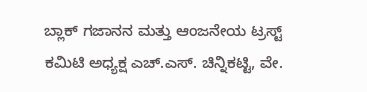ಬ್ಲಾಕ್ ಗಜಾನನ ಮತ್ತು ಆಂಜನೇಯ ಟ್ರಸ್ಟ್ ಕಮಿಟಿ ಅಧ್ಯಕ್ಷ ಎಚ್.ಎಸ್. ಚಿನ್ನಿಕಟ್ಟಿ, ವೇ.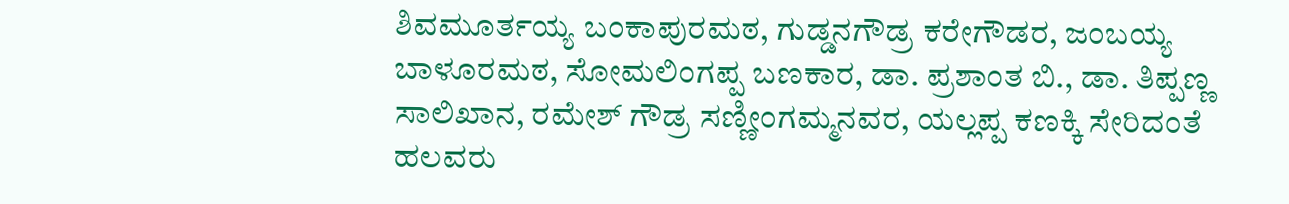ಶಿವಮೂರ್ತಯ್ಯ ಬಂಕಾಪುರಮಠ, ಗುಡ್ಡನಗೌಡ್ರ ಕರೇಗೌಡರ, ಜಂಬಯ್ಯ ಬಾಳೂರಮಠ, ಸೋಮಲಿಂಗಪ್ಪ ಬಣಕಾರ, ಡಾ. ಪ್ರಶಾಂತ ಬಿ., ಡಾ. ತಿಪ್ಪಣ್ಣ ಸಾಲಿಖಾನ, ರಮೇಶ್ ಗೌಡ್ರ ಸಣ್ಣೀಂಗಮ್ಮನವರ, ಯಲ್ಲಪ್ಪ ಕಣಕ್ಕಿ ಸೇರಿದಂತೆ ಹಲವರು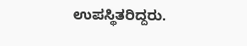ಉಪಸ್ಥಿತರಿದ್ದರು.